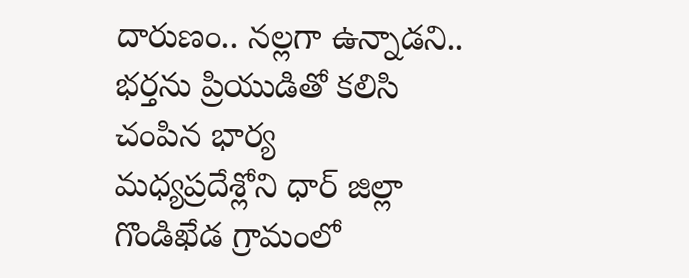దారుణం.. నల్లగా ఉన్నాడని.. భర్తను ప్రియుడితో కలిసి చంపిన భార్య
మధ్యప్రదేశ్లోని ధార్ జిల్లా గొండిఖేడ గ్రామంలో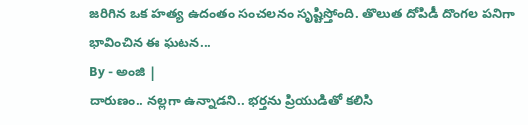జరిగిన ఒక హత్య ఉదంతం సంచలనం సృష్టిస్తోంది. తొలుత దోపిడీ దొంగల పనిగా భావించిన ఈ ఘటన...
By - అంజి |
దారుణం.. నల్లగా ఉన్నాడని.. భర్తను ప్రియుడితో కలిసి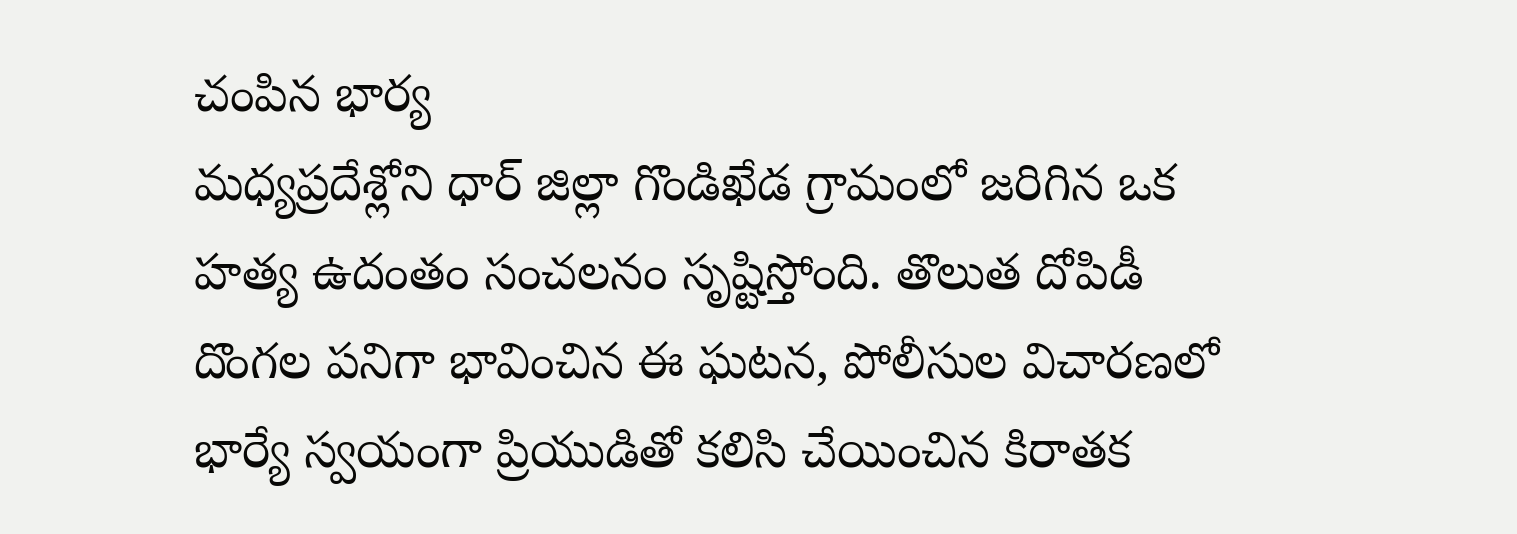చంపిన భార్య
మధ్యప్రదేశ్లోని ధార్ జిల్లా గొండిఖేడ గ్రామంలో జరిగిన ఒక హత్య ఉదంతం సంచలనం సృష్టిస్తోంది. తొలుత దోపిడీ దొంగల పనిగా భావించిన ఈ ఘటన, పోలీసుల విచారణలో భార్యే స్వయంగా ప్రియుడితో కలిసి చేయించిన కిరాతక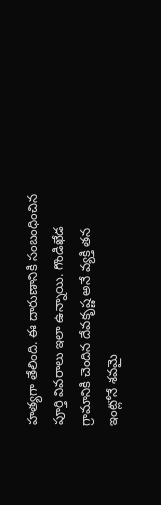హత్యగా తేలింది. ఈ దారుణానికి సంబంధించిన పూర్తి వివరాలు ఇలా ఉన్నాయి. గొండిఖేడ గ్రామానికి చెందిన దేవకృష్ణ అనే వ్యక్తి తన ఇంట్లోనే శవమై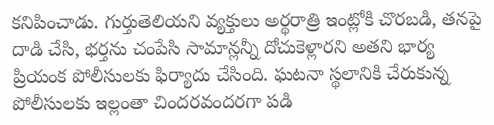కనిపించాడు. గుర్తుతెలియని వ్యక్తులు అర్థరాత్రి ఇంట్లోకి చొరబడి, తనపై దాడి చేసి, భర్తను చంపేసి సామాన్లన్నీ దోచుకెళ్లారని అతని భార్య ప్రియంక పోలీసులకు ఫిర్యాదు చేసింది. ఘటనా స్థలానికి చేరుకున్న పోలీసులకు ఇల్లంతా చిందరవందరగా పడి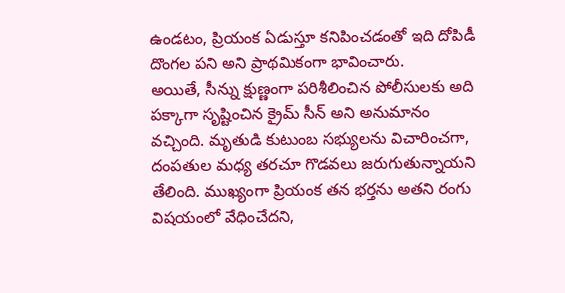ఉండటం, ప్రియంక ఏడుస్తూ కనిపించడంతో ఇది దోపిడీ దొంగల పని అని ప్రాథమికంగా భావించారు.
అయితే, సీన్ను క్షుణ్ణంగా పరిశీలించిన పోలీసులకు అది పక్కాగా సృష్టించిన క్రైమ్ సీన్ అని అనుమానం వచ్చింది. మృతుడి కుటుంబ సభ్యులను విచారించగా, దంపతుల మధ్య తరచూ గొడవలు జరుగుతున్నాయని తేలింది. ముఖ్యంగా ప్రియంక తన భర్తను అతని రంగు విషయంలో వేధించేదని,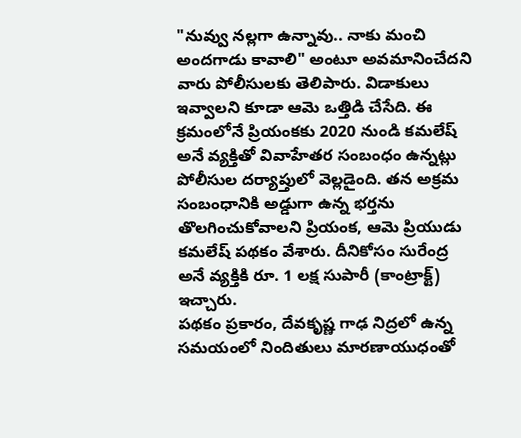"నువ్వు నల్లగా ఉన్నావు.. నాకు మంచి అందగాడు కావాలి" అంటూ అవమానించేదని వారు పోలీసులకు తెలిపారు. విడాకులు ఇవ్వాలని కూడా ఆమె ఒత్తిడి చేసేది. ఈ క్రమంలోనే ప్రియంకకు 2020 నుండి కమలేష్ అనే వ్యక్తితో వివాహేతర సంబంధం ఉన్నట్లు పోలీసుల దర్యాప్తులో వెల్లడైంది. తన అక్రమ సంబంధానికి అడ్డుగా ఉన్న భర్తను తొలగించుకోవాలని ప్రియంక, ఆమె ప్రియుడు కమలేష్ పథకం వేశారు. దీనికోసం సురేంద్ర అనే వ్యక్తికి రూ. 1 లక్ష సుపారీ (కాంట్రాక్ట్) ఇచ్చారు.
పథకం ప్రకారం, దేవకృష్ణ గాఢ నిద్రలో ఉన్న సమయంలో నిందితులు మారణాయుధంతో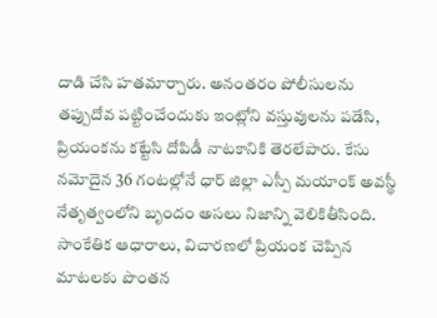దాడి చేసి హతమార్చారు. అనంతరం పోలీసులను తప్పుదోవ పట్టించేందుకు ఇంట్లోని వస్తువులను పడేసి, ప్రియంకను కట్టేసి దోపిడీ నాటకానికి తెరలేపారు. కేసు నమోదైన 36 గంటల్లోనే ధార్ జిల్లా ఎస్పీ మయాంక్ అవస్థీ నేతృత్వంలోని బృందం అసలు నిజాన్ని వెలికితీసింది. సాంకేతిక ఆధారాలు, విచారణలో ప్రియంక చెప్పిన మాటలకు పొంతన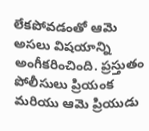లేకపోవడంతో ఆమె అసలు విషయాన్ని అంగీకరించింది. ప్రస్తుతం పోలీసులు ప్రియంక మరియు ఆమె ప్రియుడు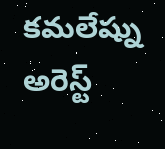కమలేష్ను అరెస్ట్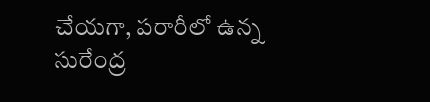చేయగా, పరారీలో ఉన్న సురేంద్ర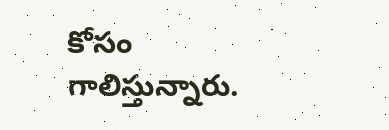కోసం గాలిస్తున్నారు.